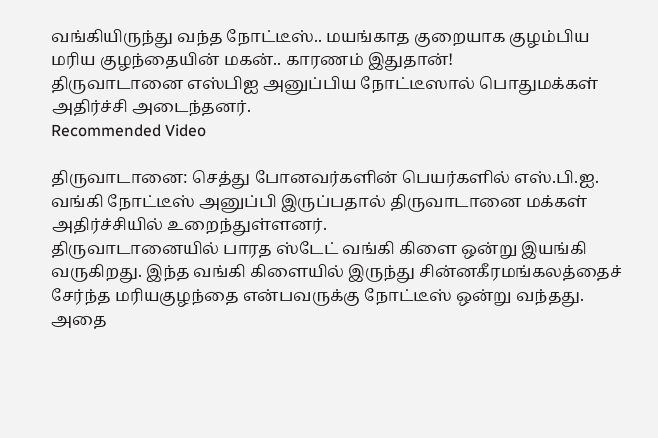வங்கியிருந்து வந்த நோட்டீஸ்.. மயங்காத குறையாக குழம்பிய மரிய குழந்தையின் மகன்.. காரணம் இதுதான்!
திருவாடானை எஸ்பிஐ அனுப்பிய நோட்டீஸால் பொதுமக்கள் அதிர்ச்சி அடைந்தனர்.
Recommended Video

திருவாடானை: செத்து போனவர்களின் பெயர்களில் எஸ்.பி.ஐ. வங்கி நோட்டீஸ் அனுப்பி இருப்பதால் திருவாடானை மக்கள் அதிர்ச்சியில் உறைந்துள்ளனர்.
திருவாடானையில் பாரத ஸ்டேட் வங்கி கிளை ஒன்று இயங்கி வருகிறது. இந்த வங்கி கிளையில் இருந்து சின்னகீரமங்கலத்தைச் சேர்ந்த மரியகுழந்தை என்பவருக்கு நோட்டீஸ் ஒன்று வந்தது. அதை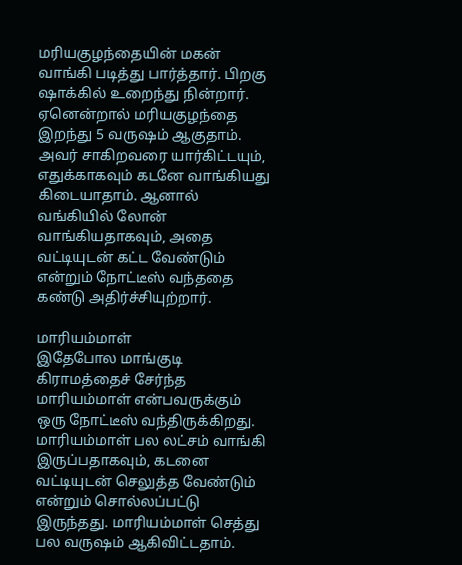மரியகுழந்தையின் மகன் வாங்கி படித்து பார்த்தார். பிறகு ஷாக்கில் உறைந்து நின்றார்.
ஏனென்றால் மரியகுழந்தை இறந்து 5 வருஷம் ஆகுதாம். அவர் சாகிறவரை யார்கிட்டயும், எதுக்காகவும் கடனே வாங்கியது கிடையாதாம். ஆனால் வங்கியில் லோன் வாங்கியதாகவும், அதை வட்டியுடன் கட்ட வேண்டும் என்றும் நோட்டீஸ் வந்ததை கண்டு அதிர்ச்சியுற்றார்.

மாரியம்மாள்
இதேபோல மாங்குடி கிராமத்தைச் சேர்ந்த மாரியம்மாள் என்பவருக்கும் ஒரு நோட்டீஸ் வந்திருக்கிறது. மாரியம்மாள் பல லட்சம் வாங்கி இருப்பதாகவும், கடனை வட்டியுடன் செலுத்த வேண்டும் என்றும் சொல்லப்பட்டு இருந்தது. மாரியம்மாள் செத்து பல வருஷம் ஆகிவிட்டதாம்.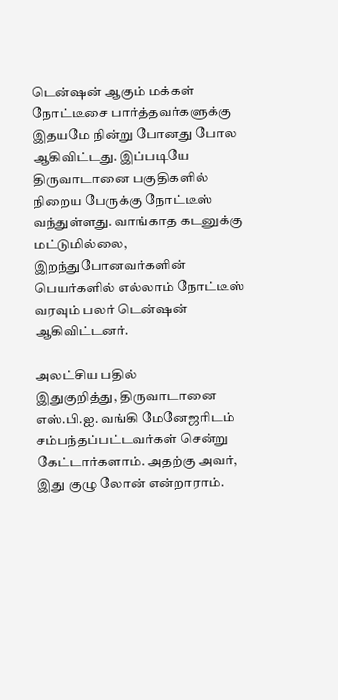டென்ஷன் ஆகும் மக்கள்
நோட்டீசை பார்த்தவர்களுக்கு இதயமே நின்று போனது போல ஆகிவிட்டது. இப்படியே திருவாடானை பகுதிகளில் நிறைய பேருக்கு நோட்டீஸ் வந்துள்ளது. வாங்காத கடனுக்கு மட்டுமில்லை, இறந்துபோனவர்களின் பெயர்களில் எல்லாம் நோட்டீஸ் வரவும் பலர் டென்ஷன் ஆகிவிட்டனர்.

அலட்சிய பதில்
இதுகுறித்து, திருவாடானை எஸ்.பி.ஐ. வங்கி மேனேஜரிடம் சம்பந்தப்பட்டவர்கள் சென்று கேட்டார்களாம். அதற்கு அவர், இது குழு லோன் என்றாராம்.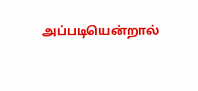அப்படியென்றால்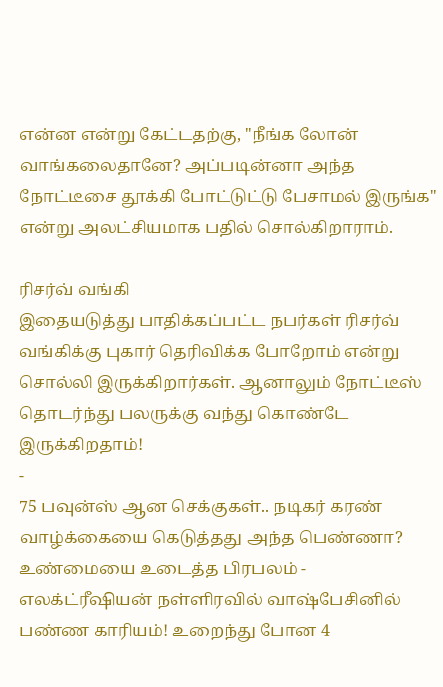என்ன என்று கேட்டதற்கு, "நீங்க லோன் வாங்கலைதானே? அப்படின்னா அந்த நோட்டீசை தூக்கி போட்டுட்டு பேசாமல் இருங்க" என்று அலட்சியமாக பதில் சொல்கிறாராம்.

ரிசர்வ் வங்கி
இதையடுத்து பாதிக்கப்பட்ட நபர்கள் ரிசர்வ் வங்கிக்கு புகார் தெரிவிக்க போறோம் என்று சொல்லி இருக்கிறார்கள். ஆனாலும் நோட்டீஸ் தொடர்ந்து பலருக்கு வந்து கொண்டே இருக்கிறதாம்!
-
75 பவுன்ஸ் ஆன செக்குகள்.. நடிகர் கரண் வாழ்க்கையை கெடுத்தது அந்த பெண்ணா? உண்மையை உடைத்த பிரபலம் -
எலக்ட்ரீஷியன் நள்ளிரவில் வாஷ்பேசினில் பண்ண காரியம்! உறைந்து போன 4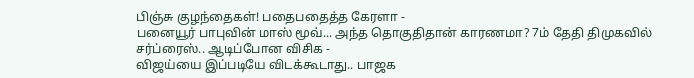பிஞ்சு குழந்தைகள்! பதைபதைத்த கேரளா -
பனையூர் பாபுவின் மாஸ் மூவ்... அந்த தொகுதிதான் காரணமா? 7ம் தேதி திமுகவில் சர்ப்ரைஸ்.. ஆடிப்போன விசிக -
விஜய்யை இப்படியே விடக்கூடாது.. பாஜக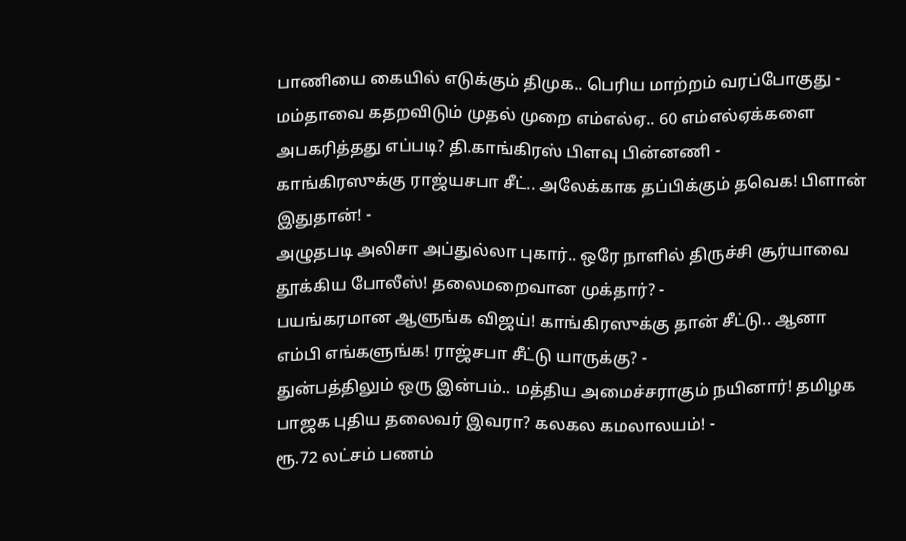பாணியை கையில் எடுக்கும் திமுக.. பெரிய மாற்றம் வரப்போகுது -
மம்தாவை கதறவிடும் முதல் முறை எம்எல்ஏ.. 60 எம்எல்ஏக்களை அபகரித்தது எப்படி? தி.காங்கிரஸ் பிளவு பின்னணி -
காங்கிரஸுக்கு ராஜ்யசபா சீட்.. அலேக்காக தப்பிக்கும் தவெக! பிளான் இதுதான்! -
அழுதபடி அலிசா அப்துல்லா புகார்.. ஒரே நாளில் திருச்சி சூர்யாவை தூக்கிய போலீஸ்! தலைமறைவான முக்தார்? -
பயங்கரமான ஆளுங்க விஜய்! காங்கிரஸுக்கு தான் சீட்டு.. ஆனா எம்பி எங்களுங்க! ராஜ்சபா சீட்டு யாருக்கு? -
துன்பத்திலும் ஒரு இன்பம்.. மத்திய அமைச்சராகும் நயினார்! தமிழக பாஜக புதிய தலைவர் இவரா? கலகல கமலாலயம்! -
ரூ.72 லட்சம் பணம்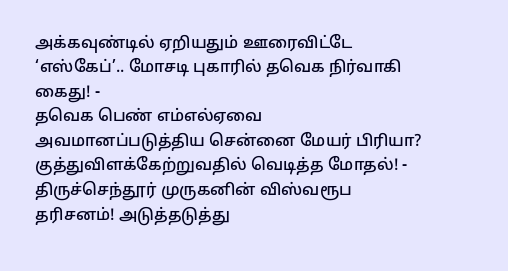அக்கவுண்டில் ஏறியதும் ஊரைவிட்டே ‘எஸ்கேப்’.. மோசடி புகாரில் தவெக நிர்வாகி கைது! -
தவெக பெண் எம்எல்ஏவை அவமானப்படுத்திய சென்னை மேயர் பிரியா? குத்துவிளக்கேற்றுவதில் வெடித்த மோதல்! -
திருச்செந்தூர் முருகனின் விஸ்வரூப தரிசனம்! அடுத்தடுத்து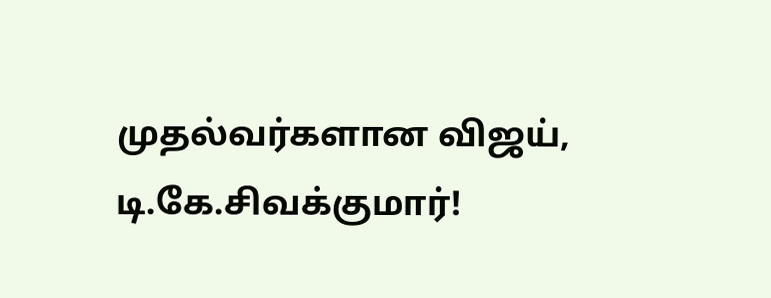முதல்வர்களான விஜய், டி.கே.சிவக்குமார்!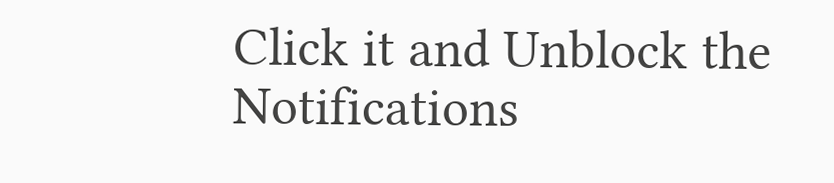Click it and Unblock the Notifications